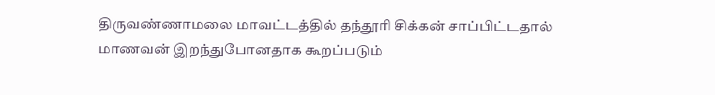திருவண்ணாமலை மாவட்டத்தில் தந்தூரி சிக்கன் சாப்பிட்டதால் மாணவன் இறந்துபோனதாக கூறப்படும்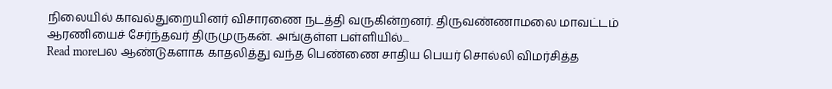நிலையில் காவல்துறையினர் விசாரணை நடத்தி வருகின்றனர். திருவண்ணாமலை மாவட்டம் ஆரணியைச் சேர்ந்தவர் திருமுருகன். அங்குள்ள பள்ளியில்...
Read moreபல ஆண்டுகளாக காதலித்து வந்த பெண்ணை சாதிய பெயர் சொல்லி விமர்சித்த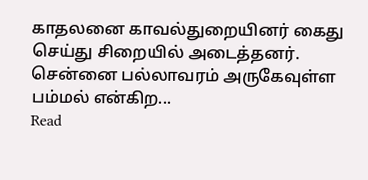காதலனை காவல்துறையினர் கைது செய்து சிறையில் அடைத்தனர். சென்னை பல்லாவரம் அருகேவுள்ள பம்மல் என்கிற...
Read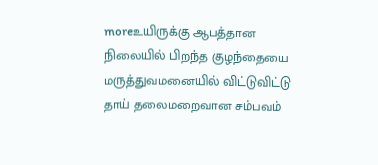moreஉயிருக்கு ஆபத்தான நிலையில் பிறந்த குழந்தையை மருத்துவமனையில் விட்டுவிட்டு தாய் தலைமறைவான சம்பவம்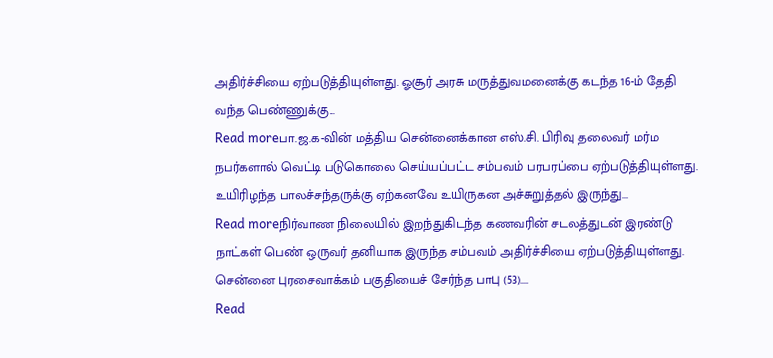அதிர்ச்சியை ஏற்படுத்தியுள்ளது. ஓசூர் அரசு மருத்துவமனைக்கு கடந்த 16-ம் தேதி வந்த பெண்ணுக்கு...
Read moreபா.ஜ.க-வின் மத்திய சென்னைக்கான எஸ்.சி. பிரிவு தலைவர் மர்ம நபர்களால் வெட்டி படுகொலை செய்யப்பட்ட சம்பவம் பரபரப்பை ஏற்படுத்தியுள்ளது. உயிரிழந்த பாலச்சந்தருக்கு ஏற்கனவே உயிருகன அச்சுறுத்தல் இருந்து...
Read moreநிர்வாண நிலையில் இறந்துகிடந்த கணவரின் சடலத்துடன் இரண்டு நாட்கள் பெண் ஒருவர் தனியாக இருந்த சம்பவம் அதிர்ச்சியை ஏற்படுத்தியுள்ளது. சென்னை புரசைவாக்கம் பகுதியைச் சேர்ந்த பாபு (53)....
Read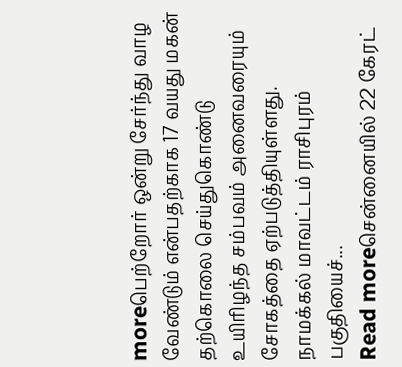moreபெற்றோர் ஒன்று சேர்ந்து வாழ வேண்டும் என்பதற்காக 17 வயது மகன் தற்கொலை செய்துகொண்டு உயிரிழந்த சம்பவம் அனைவரையும் சோகத்தை ஏற்படுத்தியுள்ளது. நாமக்கல் மாவட்டம் ராசிபுரம் பகுதியைச்...
Read moreசென்னையில் 22 கேரட்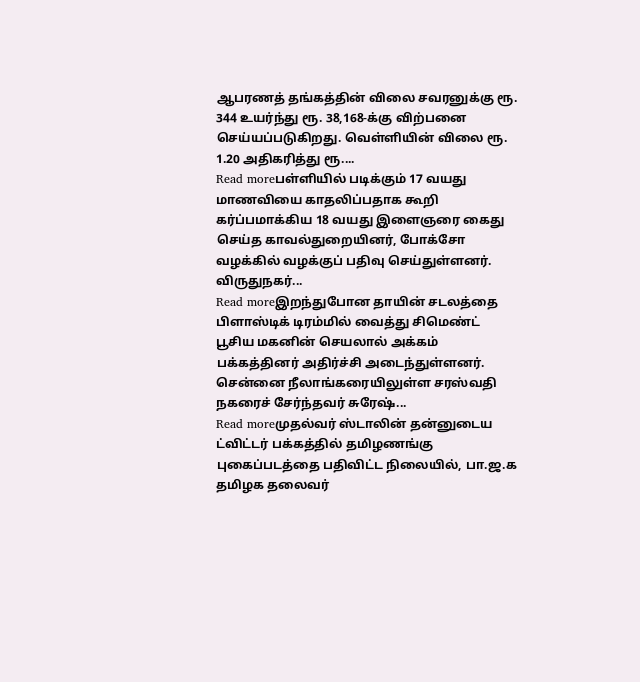ஆபரணத் தங்கத்தின் விலை சவரனுக்கு ரூ. 344 உயர்ந்து ரூ. 38,168-க்கு விற்பனை செய்யப்படுகிறது. வெள்ளியின் விலை ரூ. 1.20 அதிகரித்து ரூ....
Read moreபள்ளியில் படிக்கும் 17 வயது மாணவியை காதலிப்பதாக கூறி கர்ப்பமாக்கிய 18 வயது இளைஞரை கைது செய்த காவல்துறையினர், போக்சோ வழக்கில் வழக்குப் பதிவு செய்துள்ளனர். விருதுநகர்...
Read moreஇறந்துபோன தாயின் சடலத்தை பிளாஸ்டிக் டிரம்மில் வைத்து சிமெண்ட் பூசிய மகனின் செயலால் அக்கம் பக்கத்தினர் அதிர்ச்சி அடைந்துள்ளனர். சென்னை நீலாங்கரையிலுள்ள சரஸ்வதி நகரைச் சேர்ந்தவர் சுரேஷ்...
Read moreமுதல்வர் ஸ்டாலின் தன்னுடைய ட்விட்டர் பக்கத்தில் தமிழணங்கு புகைப்படத்தை பதிவிட்ட நிலையில், பா.ஜ.க தமிழக தலைவர்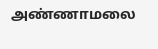அண்ணாமலை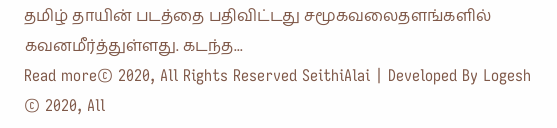தமிழ் தாயின் படத்தை பதிவிட்டது சமூகவலைதளங்களில் கவனமீர்த்துள்ளது. கடந்த...
Read more© 2020, All Rights Reserved SeithiAlai | Developed By Logesh
© 2020, All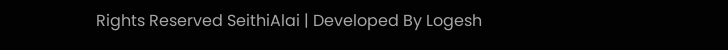Rights Reserved SeithiAlai | Developed By Logesh